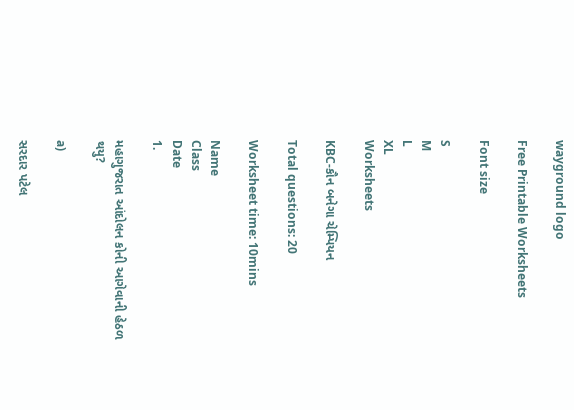wayground logo

Free Printable Worksheets

Font size

S
M
L
XL
Worksheets

KBC-કૌન બનેગા ચેમ્પિયન

Total questions: 20

Worksheet time: 10mins

Name
Class
Date
1.

મહાગુજરાત આંદોલન કોની આગેવાની હેઠળ થયુ?

a)

સરદાર પટેલ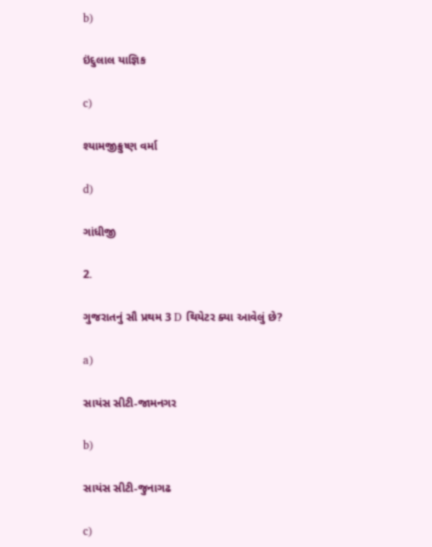b)

ઇંદુલાલ યાજ્ઞિક

c)

શ્યામજીક્રુષ્ણ વર્મા

d)

ગાંધીજી

2.

ગુજરાતનું સૌ પ્રથમ 3 D થિયેટર ક્યા આવેલું છે?

a)

સાયંસ સીટી-જામનગર

b)

સાયંસ સીટી-જુનાગઢ

c)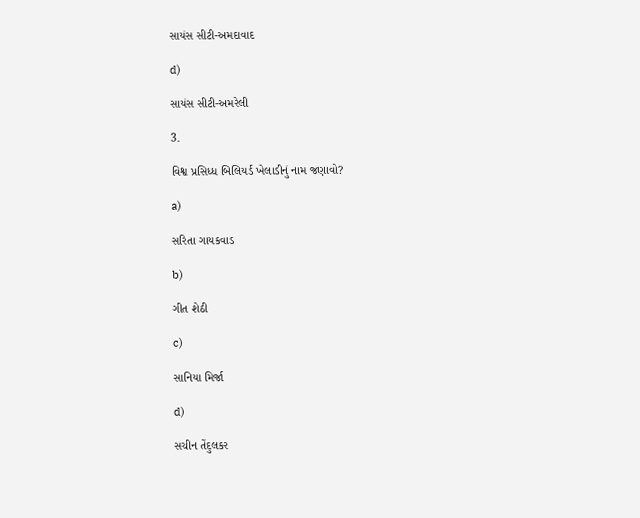સાયંસ સીટી-અમદાવાદ

d)

સાયંસ સીટી-અમરેલી

3.

વિશ્વ પ્રસિધ્ધ બિલિયર્ડ ખેલાડીનું નામ જણાવો?

a)

સરિતા ગાયકવાડ

b)

ગીત શેઠી

c)

સાનિયા મિર્જા

d)

સચીન તેંદુલકર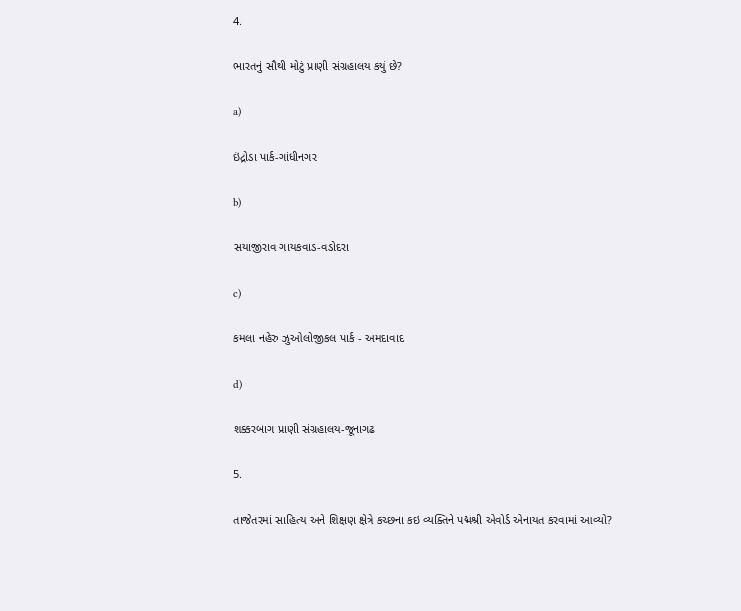4.

ભારતનું સૌથી મોટું પ્રાણી સંગ્રહાલય કયું છે?

a)

ઇંદ્રોડા પાર્ક-ગાંધીનગર

b)

સયાજીરાવ ગાયકવાડ-વડોદરા

c)

કમલા નહેરુ ઝુઓલોજીકલ પાર્ક - અમદાવાદ

d)

શક્કરબાગ પ્રાણી સંગ્રહાલય-જૂનાગઢ

5.

તાજેતરમાં સાહિત્ય અને શિક્ષણ ક્ષેત્રે કચ્છના કઇ વ્યક્તિને પદ્મશ્રી એવોર્ડ એનાયત કરવામાં આવ્યો?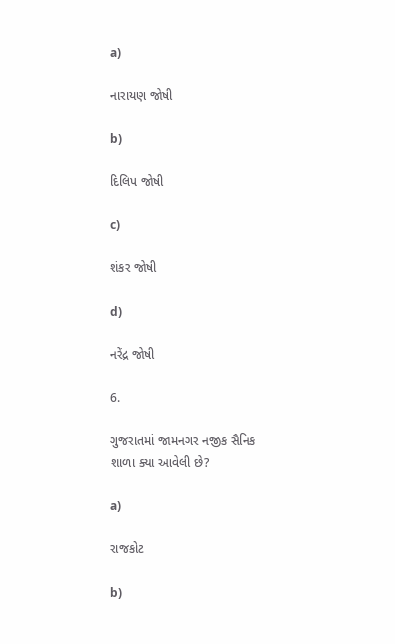a)

નારાયણ જોષી

b)

દિલિપ જોષી

c)

શંકર જોષી

d)

નરેંદ્ર જોષી

6.

ગુજરાતમાં જામનગર નજીક સૈનિક શાળા ક્યા આવેલી છે?

a)

રાજકોટ

b)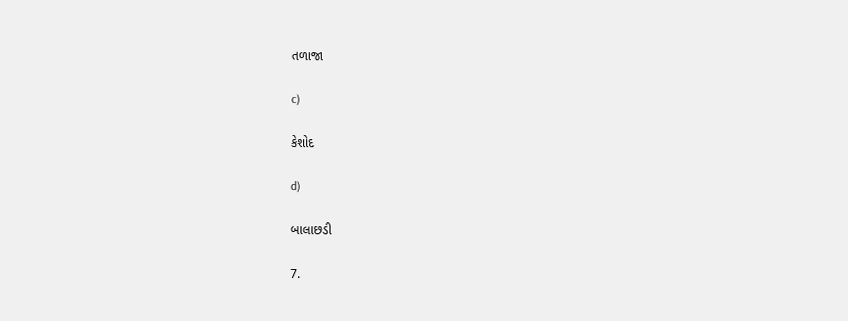તળાજા

c)

કેશોદ

d)

બાલાછડી

7.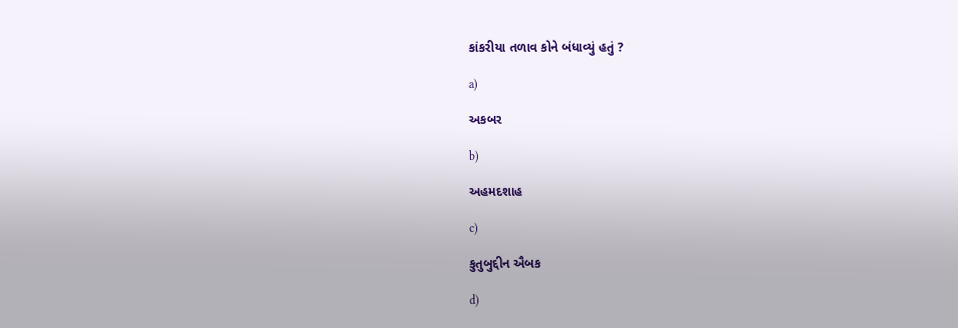કાંકરીયા તળાવ કોને બંધાવ્યું હતું ?

a)

અકબર

b)

અહમદશાહ

c)

કુતુબુદ્દીન ઐબક

d)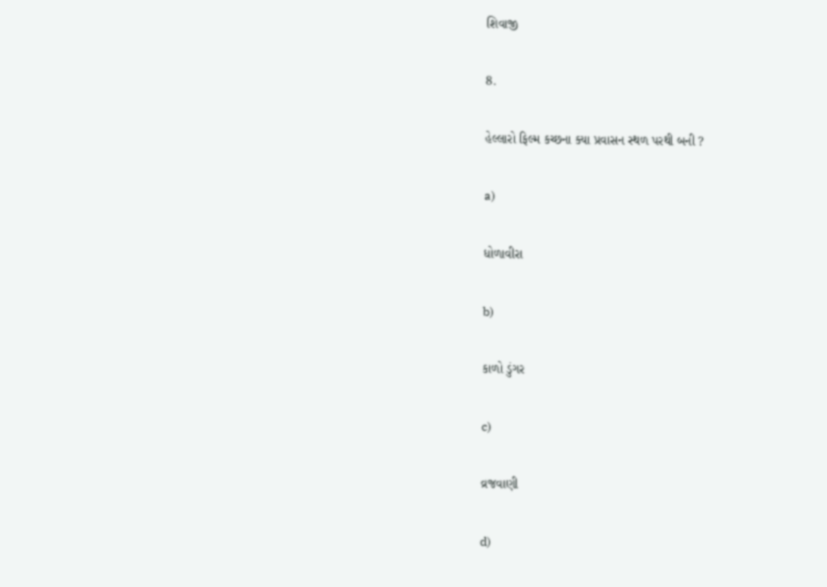શિવાજી

8.

હેલ્લારો ફિલ્મ કચ્છના ક્યા પ્રવાસન સ્થળ પરથી બની ?

a)

ધોળાવીરા

b)

કાળો ડુંગર

c)

વ્રજવાણી

d)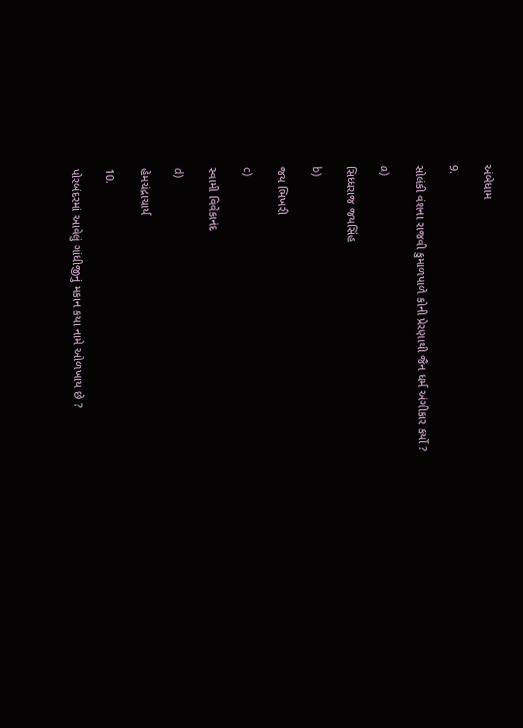અંબેધામ

9.

સોલંકી વંશના રાજવી કુમાળપાળે કોની પ્રેરણાથી જૈન ધર્મ અંગીકાર કર્યો ?

a)

સિધ્ધરાજ જયસિંહ

b)

જય ભિખરી

c)

સ્વામી વિવેકાનંદ

d)

હેમચંદ્રાચાર્ય

10.

પોરબંદરમાં આવેલું ગાંધીજીનું મકાન કયા નામે ઓળખાય છે ?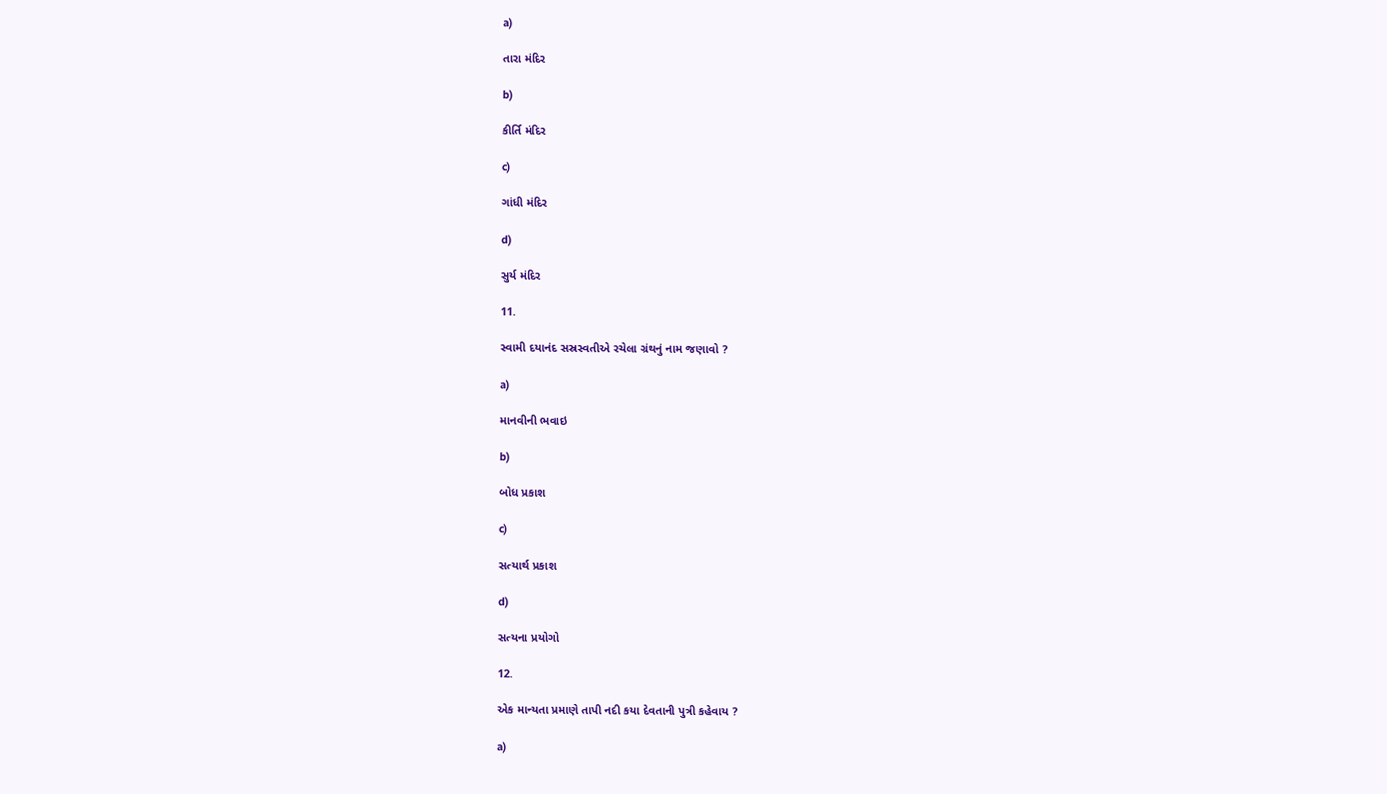a)

તારા મંદિર

b)

કીર્તિ મંદિર

c)

ગાંધી મંદિર

d)

સુર્ય મંદિર

11.

સ્વામી દયાનંદ સસ્રસ્વતીએ રચેલા ગ્રંથનું નામ જણાવો ?

a)

માનવીની ભવાઇ

b)

બોધ પ્રકાશ

c)

સત્યાર્થ પ્રકાશ

d)

સત્યના પ્રયોગો

12.

એક માન્યતા પ્રમાણે તાપી નદી કયા દેવતાની પુત્રી કહેવાય ?

a)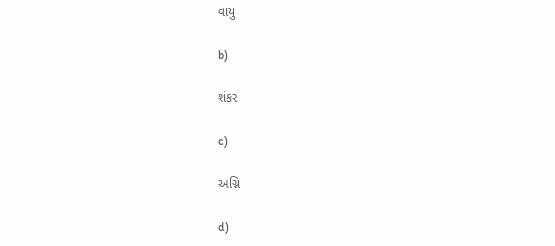વાયુ

b)

શંકર

c)

અગ્નિ

d)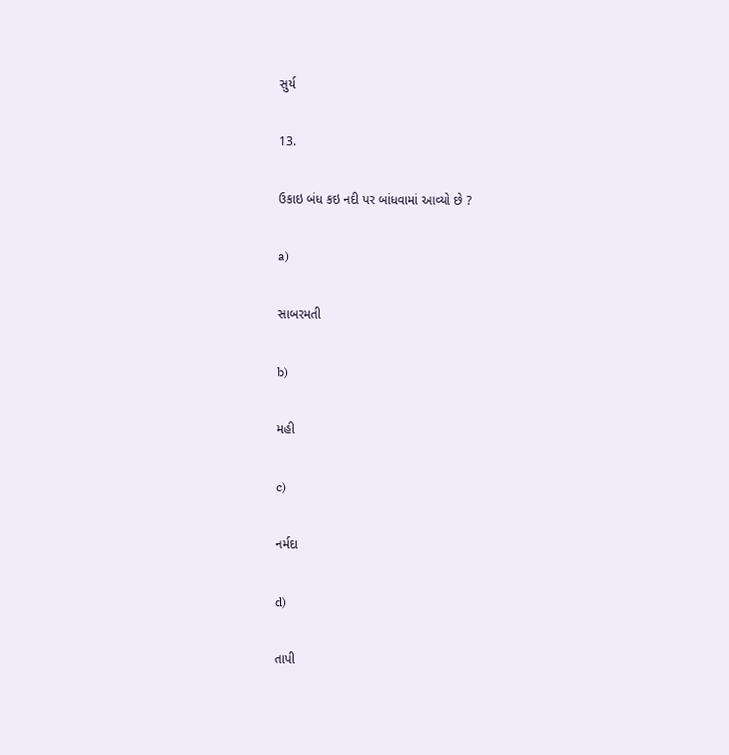સુર્ય

13.

ઉકાઇ બંધ કઇ નદી પર બાંધવામાં આવ્યો છે ?

a)

સાબરમતી

b)

મહી

c)

નર્મદા

d)

તાપી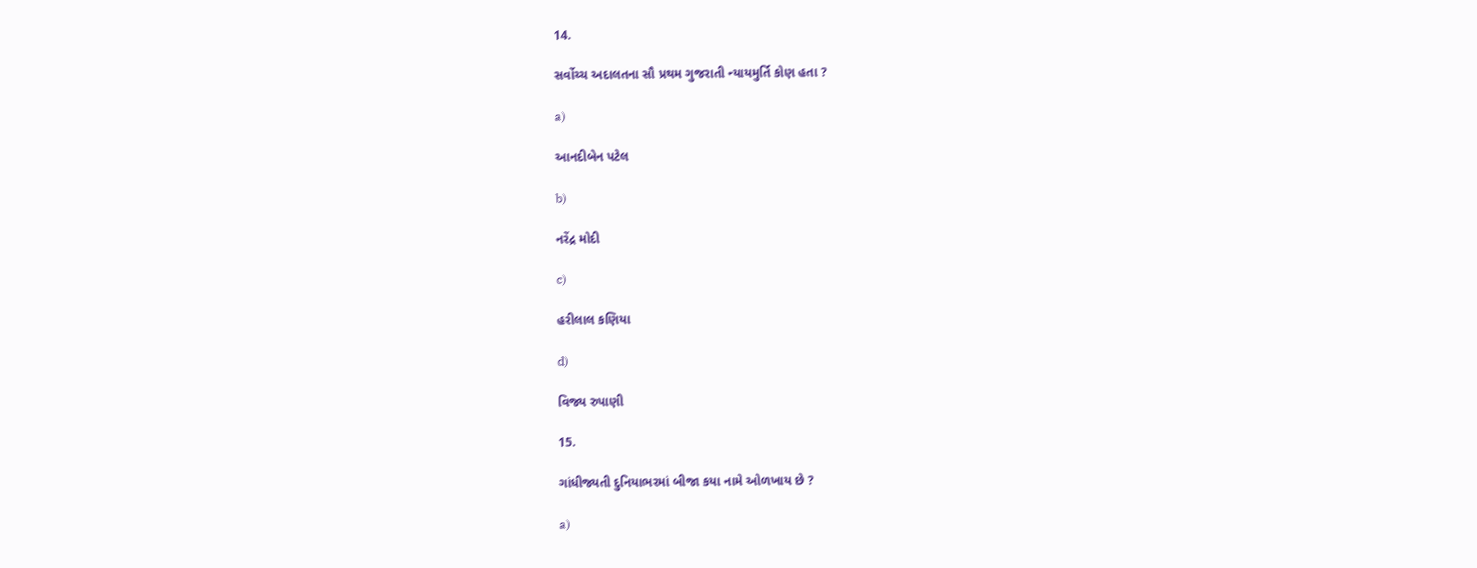14.

સર્વોચ્ચ અદાલતના સૌ પ્રથમ ગુજરાતી ન્યાયમુર્તિ કોણ હતા ?

a)

આનદીબેન પટેલ

b)

નરેંદ્ર મોદી

c)

હરીલાલ કણિયા

d)

વિજ્ય રુપાણી

15.

ગાંધીજ્યતી દુનિયાભરમાં બીજા કયા નામે ઓળખાય છે ?

a)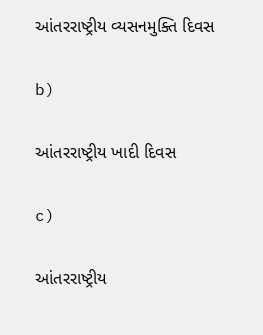આંતરરાષ્ટ્રીય વ્યસનમુક્તિ દિવસ

b)

આંતરરાષ્ટ્રીય ખાદી દિવસ

c)

આંતરરાષ્ટ્રીય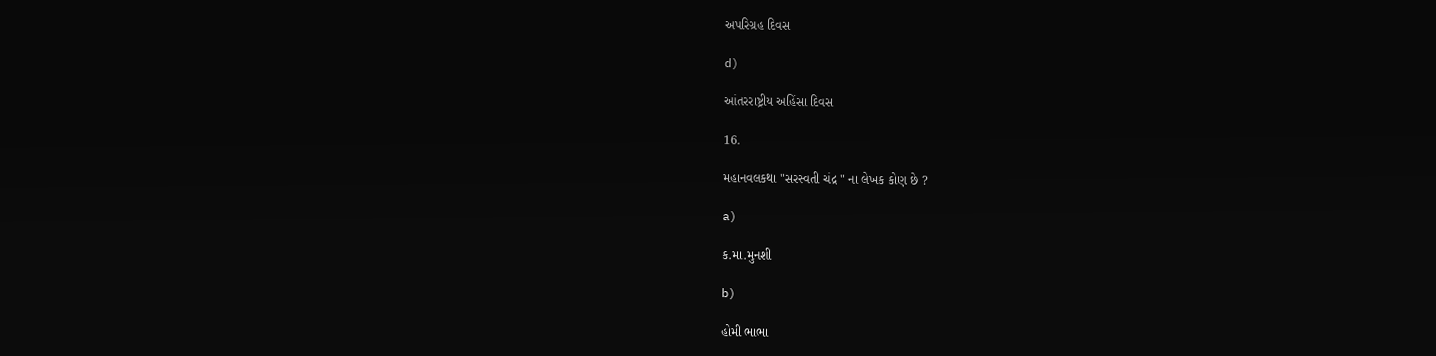અપરિગ્રહ દિવસ

d)

આંતરરાષ્ટ્રીય અહિંસા દિવસ

16.

મહાનવલકથા "સરસ્વતી ચંદ્ર " ના લેખક કોણ છે ?

a)

ક.મા.મુનશી

b)

હોમી ભાભા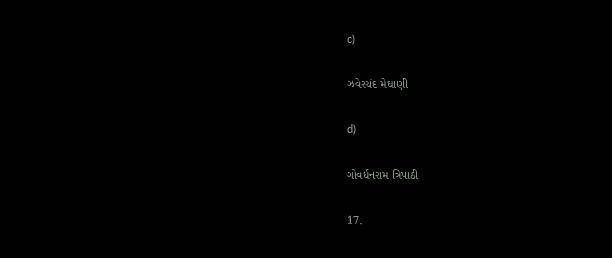c)

ઝવેરચંદ મેઘાણી

d)

ગોવર્ધનરામ ત્રિપાઠી

17.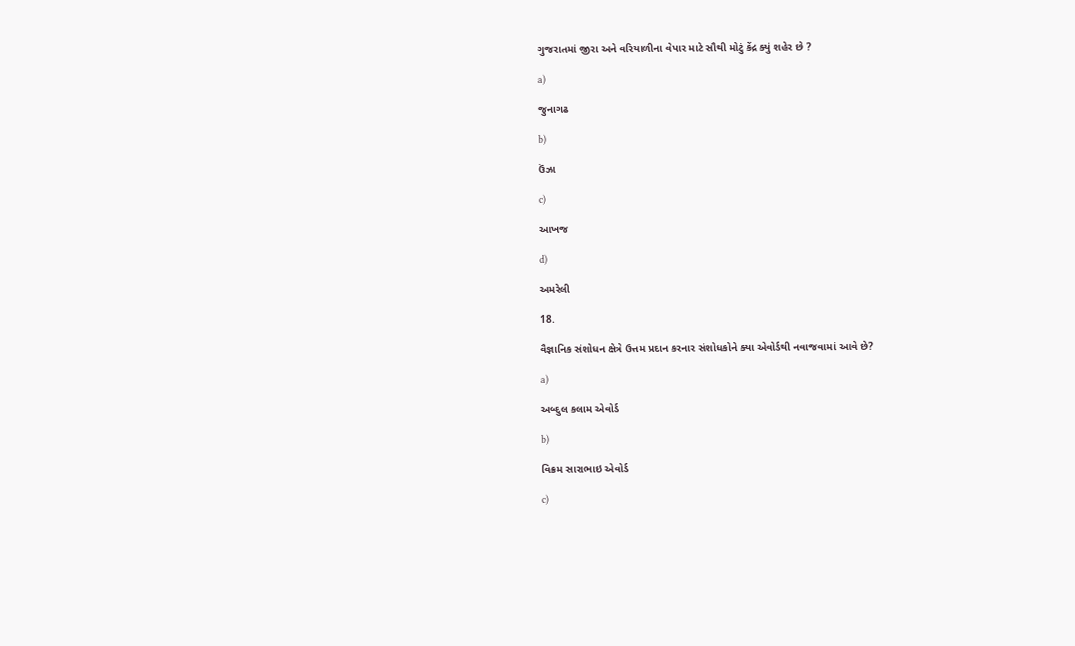ગુજરાતમાં જીરા અને વરિયાળીના વેપાર માટે સૌથી મોટું કેંદ્ર ક્યું શહેર છે ?

a)

જુનાગઢ

b)

ઉંઝા

c)

આખજ

d)

અમરેલી

18.

વૈજ્ઞાનિક સંશોધન ક્ષેત્રે ઉત્તમ પ્રદાન કરનાર સંશોધકોને ક્યા એવોર્ડથી નવાજવામાં આવે છે?

a)

અબ્દુલ કલામ એવોર્ડ

b)

વિક્રમ સારાભાઇ એવોર્ડ

c)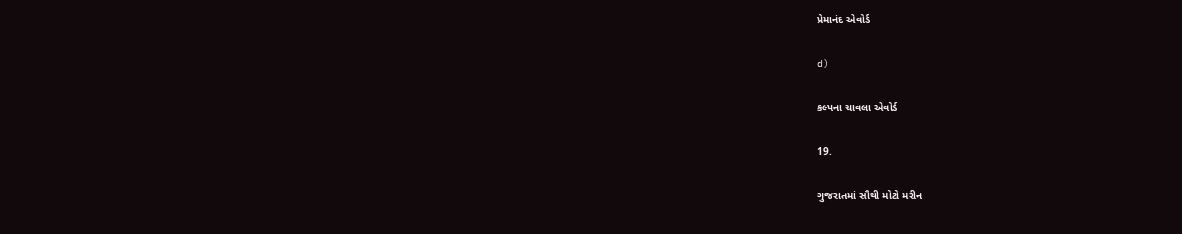પ્રેમાનંદ એવોર્ડ

d)

કલ્પના ચાવલા એવોર્ડ

19.

ગુજરાતમાં સૌથી મોટો મરીન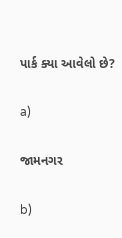પાર્ક ક્યા આવેલો છે?

a)

જામનગર

b)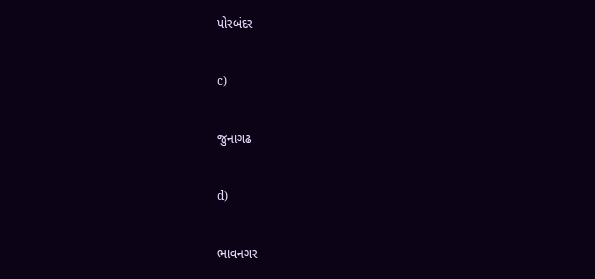પોરબંદર

c)

જુનાગઢ

d)

ભાવનગર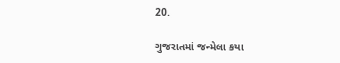20.

ગુજરાતમાં જન્મેલા કયા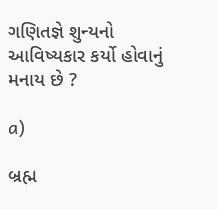ગણિતજ્ઞે શુન્યનો આવિષ્યકાર કર્યો હોવાનું મનાય છે ?

a)

બ્રહ્મ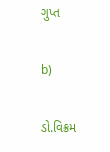ગુપ્ત

b)

ડો.વિક્રમ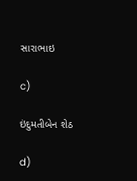સારાભાઇ

c)

ઇંદુમતીબેન શેઠ

d)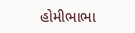હોમીભાભા